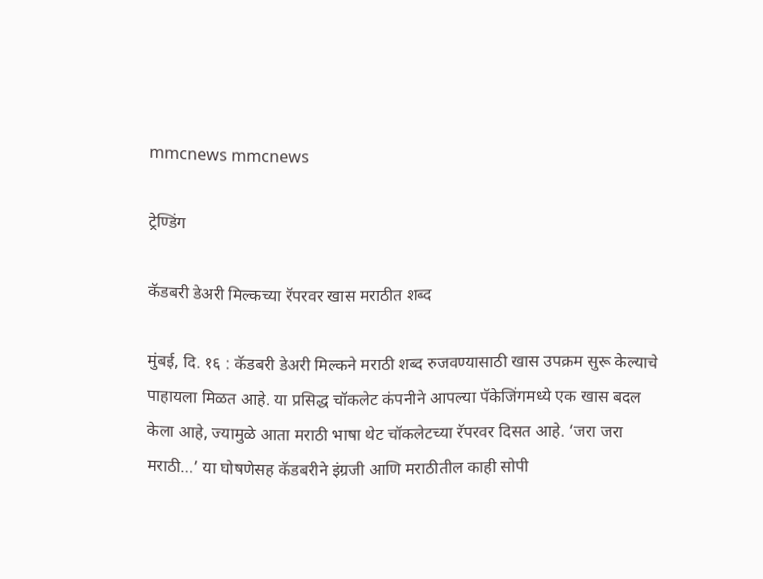mmcnews mmcnews

ट्रेण्डिंग

कॅडबरी डेअरी मिल्कच्या रॅपरवर खास मराठीत शब्द

मुंबई, दि. १६ : कॅडबरी डेअरी मिल्कने मराठी शब्द रुजवण्यासाठी खास उपक्रम सुरू केल्याचे पाहायला मिळत आहे. या प्रसिद्ध चॉकलेट कंपनीने आपल्या पॅकेजिंगमध्ये एक खास बदल केला आहे, ज्यामुळे आता मराठी भाषा थेट चॉकलेटच्या रॅपरवर दिसत आहे. ‘जरा जरा मराठी…’ या घोषणेसह कॅडबरीने इंग्रजी आणि मराठीतील काही सोपी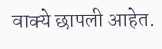वाक्ये छापली आहेत.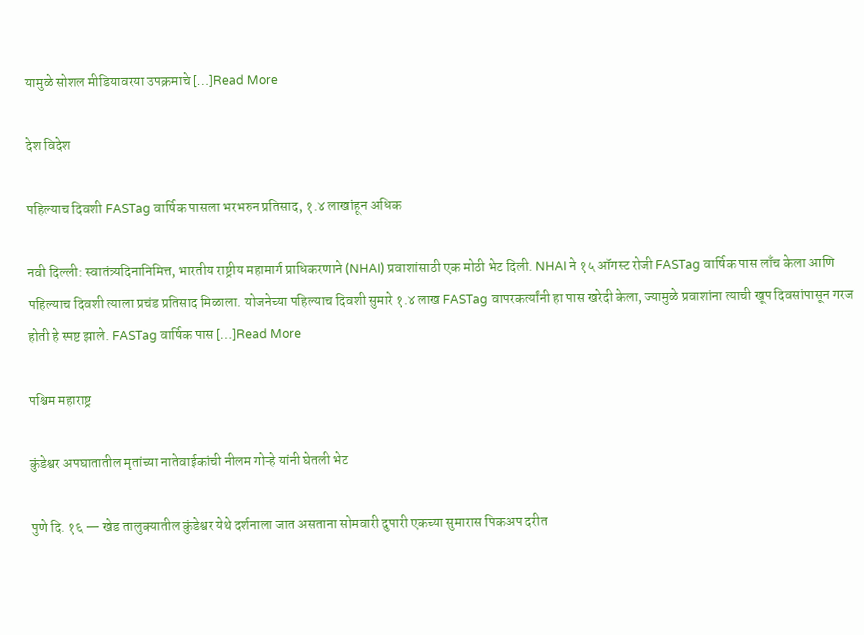यामुळे सोशल मीडियावरया उपक्रमाचे […]Read More

देश विदेश

पहिल्याच दिवशी FASTag वार्षिक पासला भरभरुन प्रतिसाद, १.४ लाखांहून अधिक

नवी दिल्ली: स्वातंत्र्यदिनानिमित्त, भारतीय राष्ट्रीय महामार्ग प्राधिकरणाने (NHAI) प्रवाशांसाठी एक मोठी भेट दिली. NHAI ने १५ ऑगस्ट रोजी FASTag वार्षिक पास लाँच केला आणि पहिल्याच दिवशी त्याला प्रचंड प्रतिसाद मिळाला. योजनेच्या पहिल्याच दिवशी सुमारे १.४ लाख FASTag वापरकर्त्यांनी हा पास खरेदी केला, ज्यामुळे प्रवाशांना त्याची खूप दिवसांपासून गरज होती हे स्पष्ट झाले. FASTag वार्षिक पास […]Read More

पश्चिम महाराष्ट्र

कुंडेश्वर अपघातातील मृतांच्या नातेवाईकांची नीलम गोऱ्हे यांनी घेतली भेट

पुणे दि. १६ — खेड तालुक्यातील कुंडेश्वर येथे दर्शनाला जात असताना सोमवारी दुपारी एकच्या सुमारास पिकअप दरीत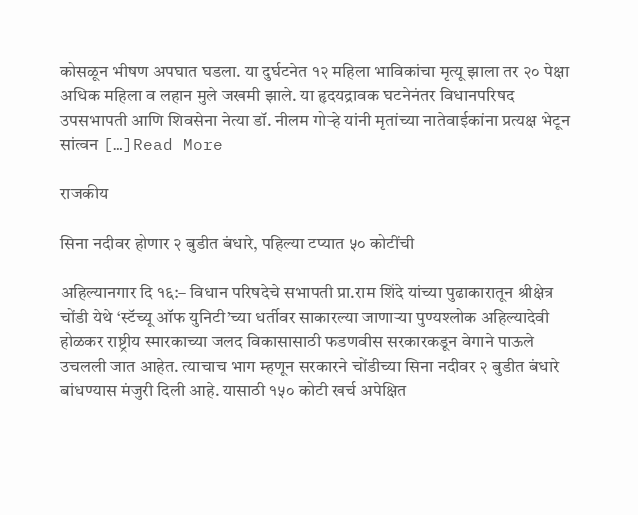कोसळून भीषण अपघात घडला. या दुर्घटनेत १२ महिला भाविकांचा मृत्यू झाला तर २० पेक्षा अधिक महिला व लहान मुले जखमी झाले. या हृदयद्रावक घटनेनंतर विधानपरिषद उपसभापती आणि शिवसेना नेत्या डॉ. नीलम गोऱ्हे यांनी मृतांच्या नातेवाईकांना प्रत्यक्ष भेटून सांत्वन […]Read More

राजकीय

सिना नदीवर होणार २ बुडीत बंधारे, पहिल्या टप्यात ५० कोटींची

अहिल्यानगार दि १६:– विधान परिषदेचे सभापती प्रा.राम शिंदे यांच्या पुढाकारातून श्रीक्षेत्र चोंडी येथे ‘स्टॅच्यू ऑफ युनिटी’च्या धर्तीवर साकारल्या जाणाऱ्या पुण्यश्लोक अहिल्यादेवी होळकर राष्ट्रीय स्मारकाच्या जलद विकासासाठी फडणवीस सरकारकडून वेगाने पाऊले उचलली जात आहेत. त्याचाच भाग म्हणून सरकारने चोंडीच्या सिना नदीवर २ बुडीत बंधारे बांधण्यास मंजुरी दिली आहे. यासाठी १५० कोटी खर्च अपेक्षित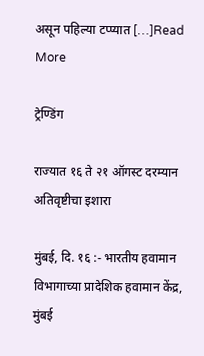असून पहिल्या टप्प्यात […]Read More

ट्रेण्डिंग

राज्यात १६ ते २१ ऑगस्ट दरम्यान अतिवृष्टीचा इशारा

मुंबई, दि. १६ :- भारतीय हवामान विभागाच्या प्रादेशिक हवामान केंद्र, मुंबई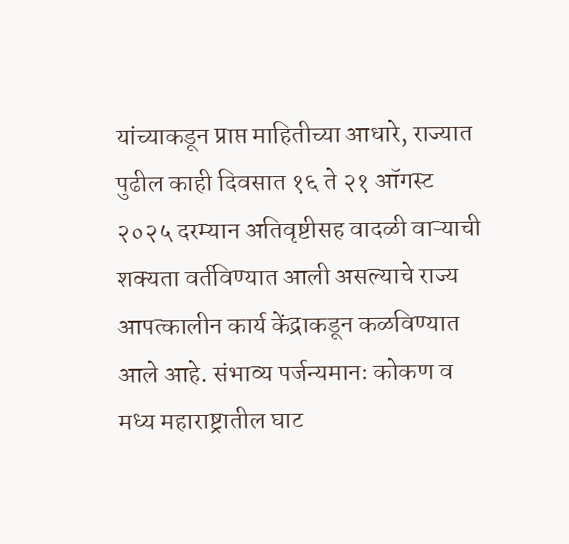यांच्याकडून प्राप्त माहितीच्या आधारे, राज्यात पुढील काही दिवसात १६ ते २१ ऑगस्ट २०२५ दरम्यान अतिवृष्टीसह वादळी वाऱ्याची शक्यता वर्तविण्यात आली असल्याचे राज्य आपत्कालीन कार्य केंद्राकडून कळविण्यात आले आहे. संभाव्य पर्जन्यमानः कोकण व मध्य महाराष्ट्रातील घाट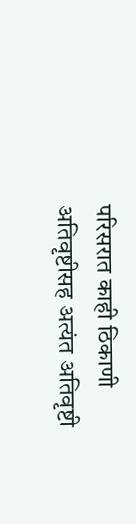परिसरात काही ठिकाणी अतिवृष्टीसह अत्यंत अतिवृष्टी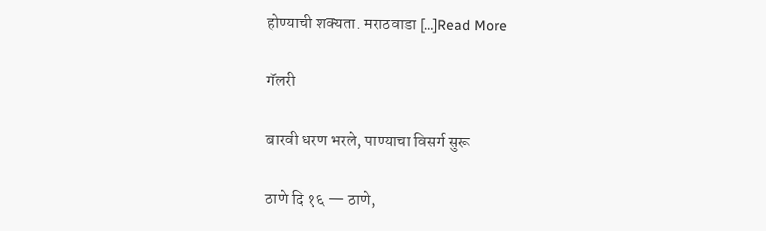होण्याची शक्यता. मराठवाडा […]Read More

गॅलरी

बारवी धरण भरले, पाण्याचा विसर्ग सुरू

ठाणे दि १६ — ठाणे,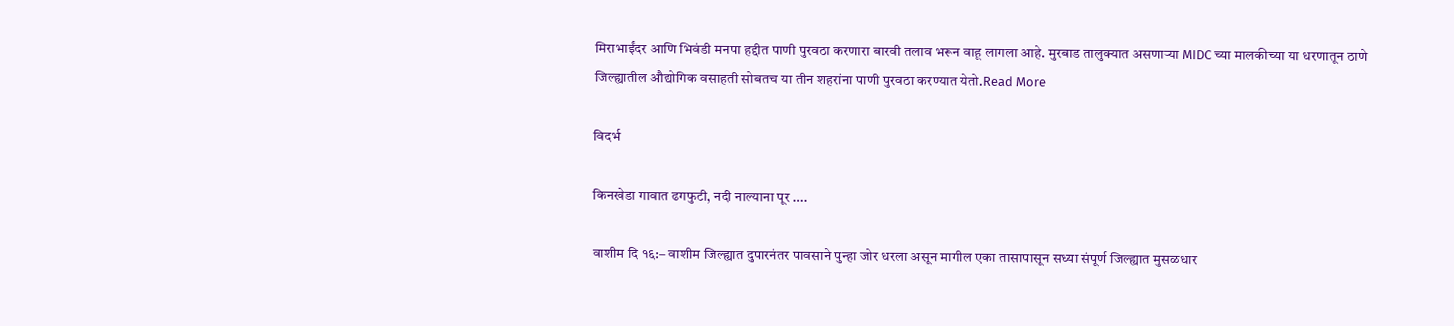मिराभाईंदर आणि भिवंडी मनपा हद्दीत पाणी पुरवठा करणारा बारवी तलाव भरून वाहू लागला आहे. मुरबाड तालुक्यात असणाऱ्या MIDC च्या मालकीच्या या धरणातून ठाणे जिल्ह्यातील औद्योगिक वसाहती सोबतच या तीन शहरांना पाणी पुरवठा करण्यात येतो.Read More

विदर्भ

किनखेडा गावात ढगफुटी, नदी नाल्याना पूर ….

वाशीम दि १६:– वाशीम जिल्ह्यात दुपारनंतर पावसाने पुन्हा जोर धरला असून मागील एका तासापासून सध्या संपूर्ण जिल्ह्यात मुसळधार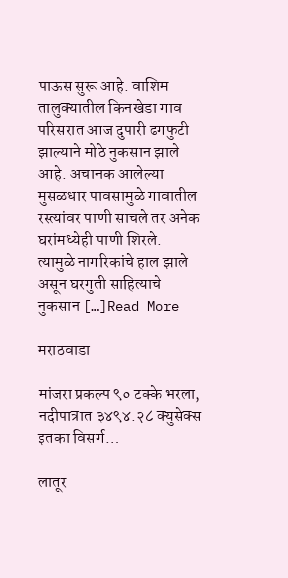पाऊस सुरू आहे. वाशिम तालुक्यातील किनखेडा गाव परिसरात आज दुपारी ढगफुटी झाल्याने मोठे नुकसान झाले आहे. अचानक आलेल्या मुसळधार पावसामुळे गावातील रस्त्यांवर पाणी साचले तर अनेक घरांमध्येही पाणी शिरले. त्यामुळे नागरिकांचे हाल झाले असून घरगुती साहित्याचे नुकसान […]Read More

मराठवाडा

मांजरा प्रकल्प ९० टक्के भरला, नदीपात्रात ३४९४.२८ क्युसेक्स इतका विसर्ग…

लातूर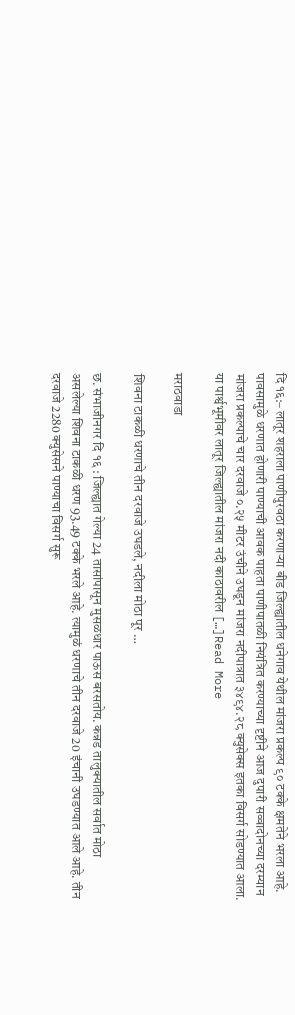दि १६:– लातूर शहराला पाणीपुरवठा करणाऱ्या बीड जिल्ह्यातील धनेगाव येथील मांजरा प्रकल्प ९० टक्के क्षमतेने भरला आहे. पावसामुळे धरणात होणारी पाण्याची आवक पाहता पाणीपातळी नियंत्रित करण्याच्या दृष्टीने आज दुपारी सव्वादोनच्या दरम्यान मांजरा प्रकल्पाचे चार दरवाजे ०.२५ मीटर उंचीने उघडून मांजरा नदीपात्रात ३४९४.२८ क्युसेक्स इतका विसर्ग सोडण्यात आला. या पार्श्वभूमीवर लातूर जिल्ह्यातील मांजरा नदी काठावरील […]Read More

मराठवाडा

शिवना टाकळी धरणाचे तीन दरवाजे उघडले, नदीला मोठा पूर …

छ. संभाजीनगर दि १६ : जिल्ह्यात गेल्या 24 तासांपासून मुसळधार पाऊस बरसतोय. कन्नड तालुक्यातील सर्वात मोठा असलेल्या शिवना टाकळी धरण 93.49 टक्के भरले आहे. त्यामुळं धरणाचे तीन दरवाजे 20 इंचानी उघडण्यात आले आहे. तीन दरवाजे 2280 क्युसेसने पाण्याचा विसर्ग सुरू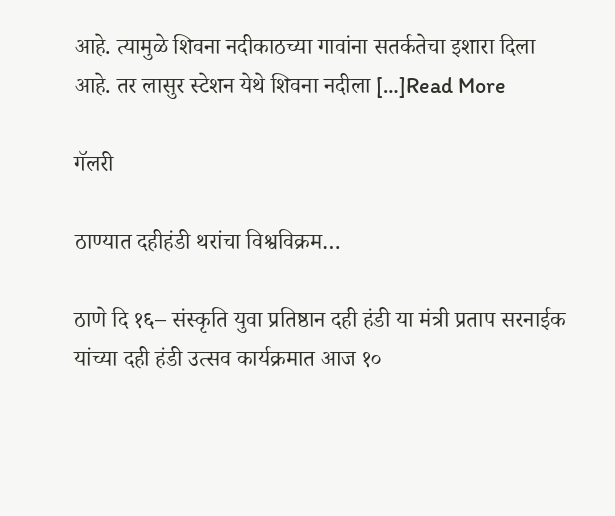आहे. त्यामुळे शिवना नदीकाठच्या गावांना सतर्कतेचा इशारा दिला आहे. तर लासुर स्टेशन येथे शिवना नदीला […]Read More

गॅलरी

ठाण्यात दहीहंडी थरांचा विश्वविक्रम…

ठाणे दि १६– संस्कृति युवा प्रतिष्ठान दही हंडी या मंत्री प्रताप सरनाईक यांच्या दही हंडी उत्सव कार्यक्रमात आज १०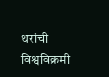थरांची विश्वविक्रमी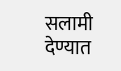सलामी देण्यात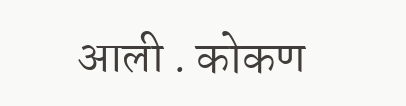आली . कोकण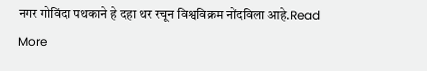नगर गोविंदा पथकाने हे दहा थर रचून विश्वविक्रम नोंदविला आहे.Read More